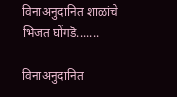विनाअनुदानित शाळांचे भिजत घोंगडॆ.......

विनाअनुदानित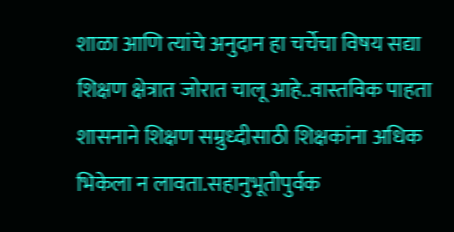शाळा आणि त्यांचे अनुदान हा चर्चेचा विषय सद्या शिक्षण क्षेत्रात जोरात चालू आहे..वास्तविक पाहता शासनाने शिक्षण सम्रुध्दीसाठी शिक्षकांना अधिक भिकेला न लावता.सहानुभूतीपुर्वक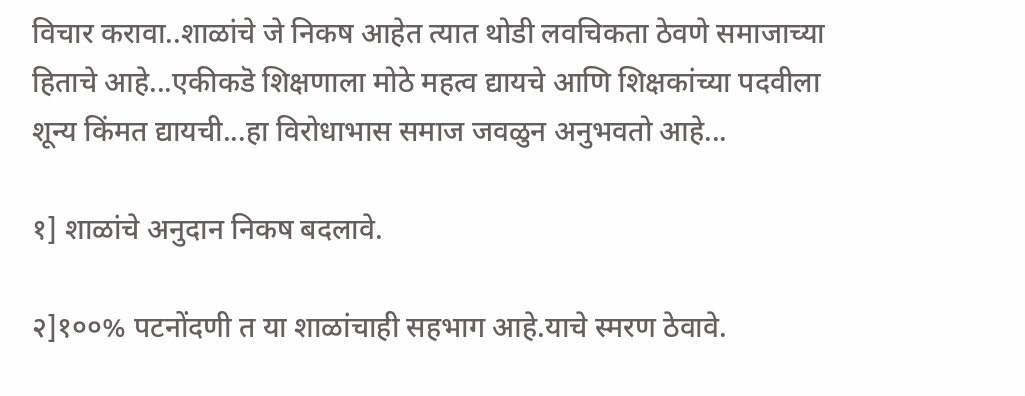विचार करावा..शाळांचे जे निकष आहेत त्यात थोडी लवचिकता ठेवणे समाजाच्या हिताचे आहे...एकीकडॆ शिक्षणाला मोठे महत्व द्यायचे आणि शिक्षकांच्या पदवीला शून्य किंमत द्यायची...हा विरोधाभास समाज जवळुन अनुभवतो आहे...

१] शाळांचे अनुदान निकष बदलावे.

२]१००% पटनोंदणी त या शाळांचाही सहभाग आहे.याचे स्मरण ठेवावे.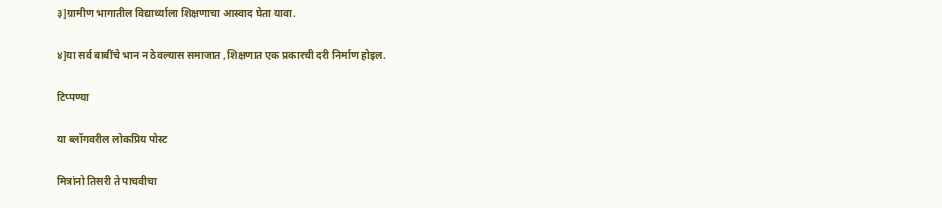३]ग्रामीण भागातील विद्यार्थ्याला शिक्षणाचा आस्वाद घेता यावा.

४]या सर्व बाबींचे भान न ठेवल्यास समाजात ,शिक्षणात एक प्रकारची दरी निर्माण होइल.

टिप्पण्या

या ब्लॉगवरील लोकप्रिय पोस्ट

मित्रांनो तिसरी ते पाचवीचा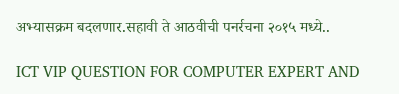अभ्यासक्रम बदलणार.सहावी ते आठवीची पनर्रचना २०१५ मध्ये..

ICT VIP QUESTION FOR COMPUTER EXPERT AND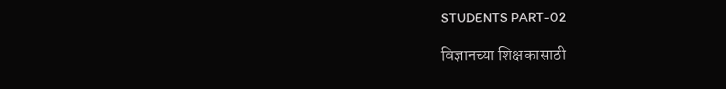STUDENTS PART-02

विज्ञानच्या शिक्षकासाठी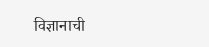विज्ञानाची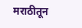मराठीतून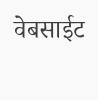वेबसाईट